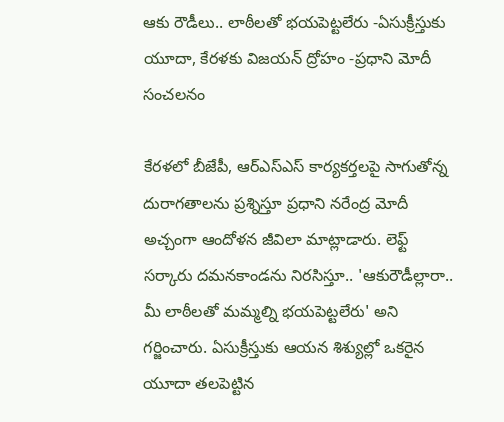ఆకు రౌడీలు.. లాఠీలతో భయపెట్టలేరు -ఏసుక్రీస్తుకు యూదా, కేరళకు విజయన్ ద్రోహం -ప్రధాని మోదీ సంచలనం

కేరళలో బీజేపీ, ఆర్ఎస్ఎస్ కార్యకర్తలపై సాగుతోన్న దురాగతాలను ప్రశ్నిస్తూ ప్రధాని నరేంద్ర మోదీ అచ్చంగా ఆందోళన జీవిలా మాట్లాడారు. లెఫ్ట్ సర్కారు దమనకాండను నిరసిస్తూ.. 'ఆకురౌడీల్లారా.. మీ లాఠీలతో మమ్మల్ని భయపెట్టలేరు' అని గర్జించారు. ఏసుక్రీస్తుకు ఆయన శిశ్యుల్లో ఒకరైన యూదా తలపెట్టిన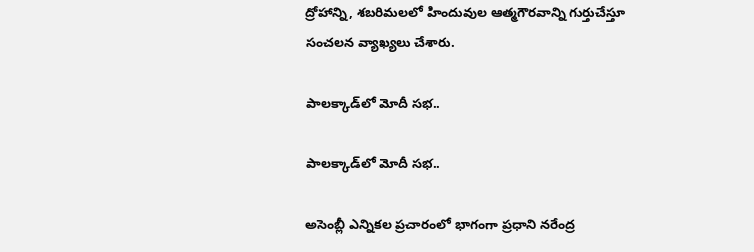ద్రోహాన్ని, శబరిమలలో హిందువుల ఆత్మగౌరవాన్ని గుర్తుచేస్తూ సంచలన వ్యాఖ్యలు చేశారు.

పాలక్కాడ్‌లో మోదీ సభ..

పాలక్కాడ్‌లో మోదీ సభ..

అసెంబ్లీ ఎన్నికల ప్రచారంలో భాగంగా ప్రధాని నరేంద్ర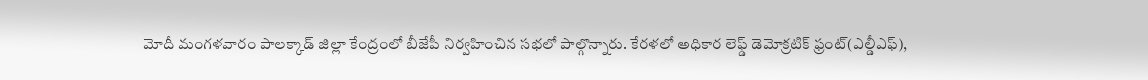మోదీ మంగళవారం పాలక్కాడ్ జిల్లా కేంద్రంలో బీజేపీ నిర్వహించిన సభలో పాల్గొన్నారు. కేరళలో అధికార లెఫ్డ్ డెమోక్రటిక్ ఫ్రంట్(ఎల్డీఎఫ్),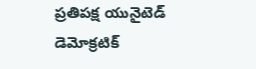ప్రతిపక్ష యునైటెడ్ డెమోక్రటిక్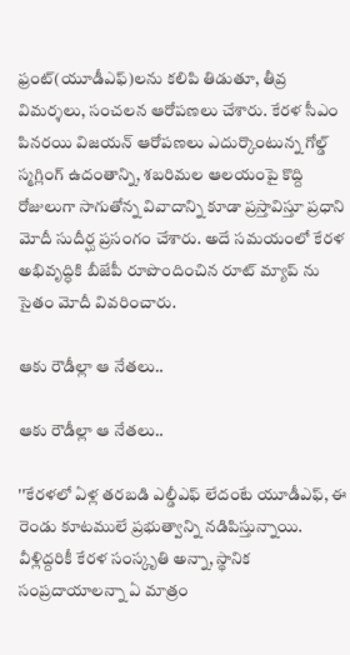ఫ్రంట్(యూడీఎఫ్)లను కలిపి తిడుతూ, తీవ్ర విమర్శలు, సంచలన ఆరోపణలు చేశారు. కేరళ సీఎం పినరయి విజయన్ ఆరోపణలు ఎదుర్కొంటున్న గోల్డ్ స్మగ్లింగ్ ఉదంతాన్ని, శబరిమల ఆలయంపై కొద్ది రోజులుగా సాగుతోన్న వివాదాన్ని కూడా ప్రస్తావిస్తూ ప్రధాని మోదీ సుదీర్ఘ ప్రసంగం చేశారు. అదే సమయంలో కేరళ అభివృద్ధికి బీజేపీ రూపొందించిన రూట్ మ్యాప్ ను సైతం మోదీ వివరించారు.

ఆకు రౌడీల్లా ఆ నేతలు..

ఆకు రౌడీల్లా ఆ నేతలు..

''కేరళలో ఏళ్ల తరబడి ఎల్డీఎఫ్ లేదంటే యూడీఎఫ్, ఈ రెండు కూటములే ప్రభుత్వాన్ని నడిపిస్తున్నాయి. వీళ్లిద్దరికీ కేరళ సంస్కృతి అన్నా, స్థానిక సంప్రదాయాలన్నా ఏ మాత్రం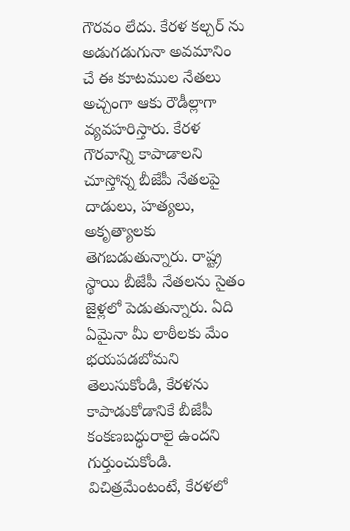గౌరవం లేదు. కేరళ కల్చర్ ను అడుగడుగునా అవమానిం చే ఈ కూటముల నేతలు అచ్చంగా ఆకు రౌడీల్లాగా వ్యవహరిస్తారు. కేరళ గౌరవాన్ని కాపాడాలని చూస్తోన్న బీజేపీ నేతలపై దాడులు, హత్యలు, అకృత్యాలకు తెగబడుతున్నారు. రాష్ట్ర స్థాయి బీజేపీ నేతలను సైతం జైళ్లలో పెడుతున్నారు. ఏది ఏమైనా మీ లాఠీలకు మేం భయపడబోమని తెలుసుకోండి, కేరళను కాపాడుకోడానికే బీజేపీ కంకణబద్ధురాలై ఉందని గుర్తుంచుకోండి. విచిత్రమేంటంటే, కేరళలో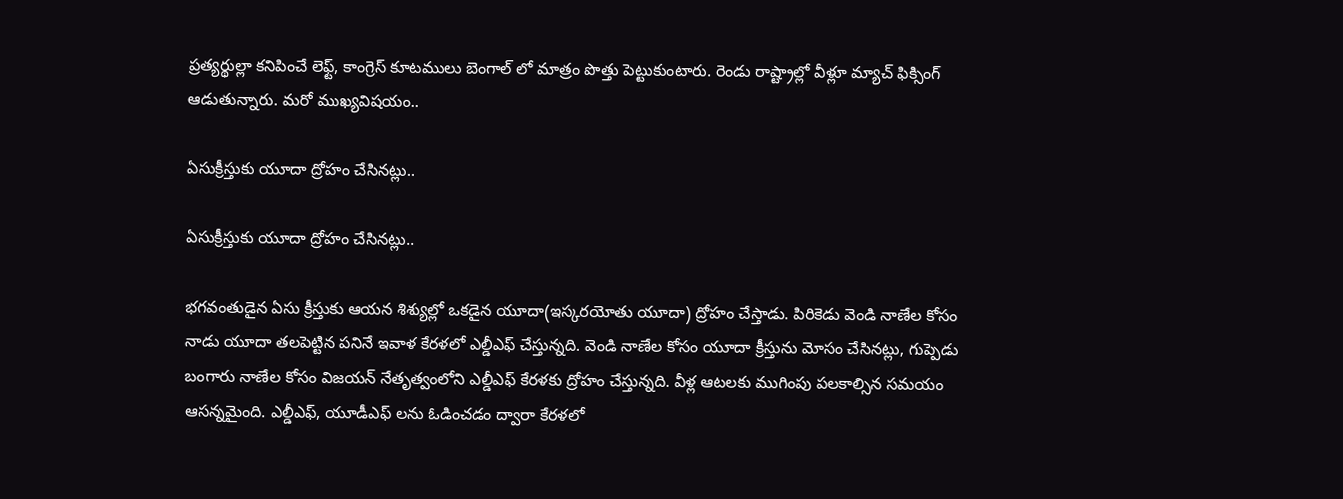ప్రత్యర్థుల్లా కనిపించే లెఫ్ట్, కాంగ్రెస్ కూటములు బెంగాల్ లో మాత్రం పొత్తు పెట్టుకుంటారు. రెండు రాష్ట్రాల్లో వీళ్లూ మ్యాచ్ ఫిక్సింగ్ ఆడుతున్నారు. మరో ముఖ్యవిషయం..

ఏసుక్రీస్తుకు యూదా ద్రోహం చేసినట్లు..

ఏసుక్రీస్తుకు యూదా ద్రోహం చేసినట్లు..

భగవంతుడైన ఏసు క్రీస్తుకు ఆయన శిశ్యుల్లో ఒకడైన యూదా(ఇస్కరయోతు యూదా) ద్రోహం చేస్తాడు. పిరికెడు వెండి నాణేల కోసం నాడు యూదా తలపెట్టిన పనినే ఇవాళ కేరళలో ఎల్డీఎఫ్ చేస్తున్నది. వెండి నాణేల కోసం యూదా క్రీస్తును మోసం చేసినట్లు, గుప్పెడు బంగారు నాణేల కోసం విజయన్ నేతృత్వంలోని ఎల్డీఎఫ్ కేరళకు ద్రోహం చేస్తున్నది. వీళ్ల ఆటలకు ముగింపు పలకాల్సిన సమయం ఆసన్నమైంది. ఎల్డీఎఫ్, యూడీఎఫ్ లను ఓడించడం ద్వారా కేరళలో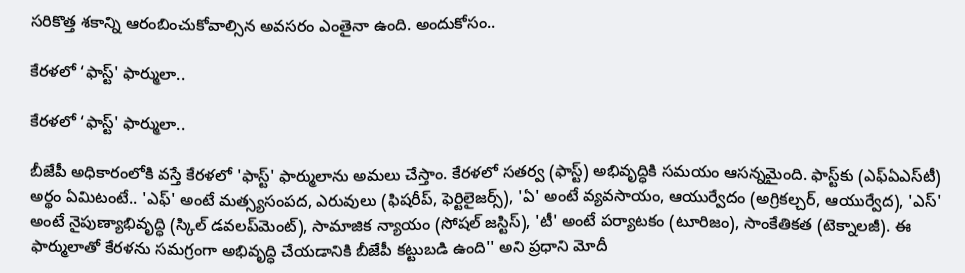సరికొత్త శకాన్ని ఆరంబించుకోవాల్సిన అవసరం ఎంతైనా ఉంది. అందుకోసం..

కేరళలో ‘ఫాస్ట్' ఫార్ములా..

కేరళలో ‘ఫాస్ట్' ఫార్ములా..

బీజేపీ అధికారంలోకి వస్తే కేరళలో 'ఫాస్ట్' ఫార్ములాను అమలు చేస్తాం. కేరళలో సతర్వ (ఫాస్ట్) అభివృద్ధికి సమయం ఆసన్నమైంది. ఫాస్ట్‌కు (ఎఫ్ఏఎస్‌టీ) అర్థం ఏమిటంటే.. 'ఎఫ్' అంటే మత్స్యసంపద, ఎరువులు (ఫిషరీప్, ఫెర్టిలైజర్స్), 'ఏ' అంటే వ్యవసాయం, ఆయుర్వేదం (అగ్రికల్చర్, ఆయుర్వేద), 'ఎస్' అంటే నైపుణ్యాభివృద్ధి (స్కిల్ డవలప్‌మెంట్), సామాజిక న్యాయం (సోషల్ జస్టిస్), 'టీ' అంటే పర్యాటకం (టూరిజం), సాంకేతికత (టెక్నాలజీ). ఈ ఫార్ములాతో కేరళను సమగ్రంగా అభివృద్ధి చేయడానికి బీజేపీ కట్టుబడి ఉంది'' అని ప్రధాని మోదీ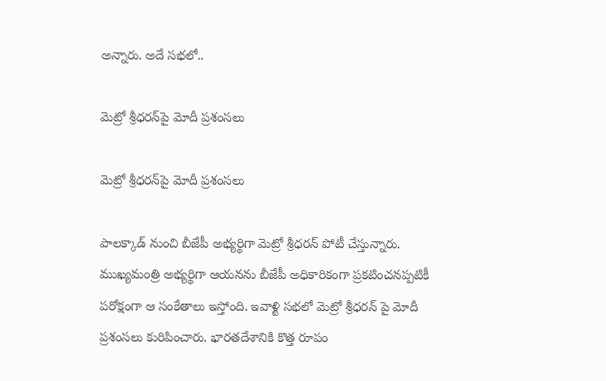అన్నారు. అదే సభలో..

మెట్రో శ్రీధరన్‌పై మోదీ ప్రశంసలు

మెట్రో శ్రీధరన్‌పై మోదీ ప్రశంసలు

పాలక్కాడ్‌ నుంచి బీజేపీ అభ్యర్థిగా మెట్రో శ్రీధరన్ పోటీ చేస్తున్నారు. ముఖ్యమంత్రి అభ్యర్థిగా ఆయనను బీజేపీ అధికారికంగా ప్రకటించనప్పటికీ పరోక్షంగా ఆ సంకేతాలు ఇస్తోంది. ఇవాళ్టి సభలో మెట్రో శ్రీధరన్ పై మోదీ ప్రశంసలు కురిపించారు. భారతదేశానికి కొత్త రూపం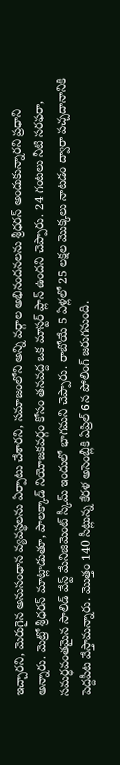ఇచ్చారని, మెరుగైన అనుసంధాన వ్యవస్థలను ఏర్పాటు చేశారని, సమాజంలోని అన్ని వర్గాల అభినందనలను శ్రీధరన్ అందుకున్నారని ప్రధాని అన్నారు. మెట్రో శ్రీధరన్ మాట్లాడుతూ, పాలక్కాడ్ నియోజకవర్గం కోసం తనవద్ద ఒక మాస్టర్ ప్లాన్ ఉందని చెప్పారు. 24 గంటలు నీటి సరఫరా, సమర్ధవంతమైన సాలిడ్ వేస్ట్ మేనిజిమెంట్ స్కీమ్ ఇందులో భాగమని చెప్పారు. రాబోయే 5 ఏళ్లలో 25 లక్షల మొక్కలు నాటడం ద్వారా పచ్చదానానికి పెద్దపీట వేస్తామన్నారు. మొత్తం 140 సీట్లున్న కేరళ అసెంబ్లీకి ఏప్రిల్ 6న పోలింగ్ జరుగనుంది.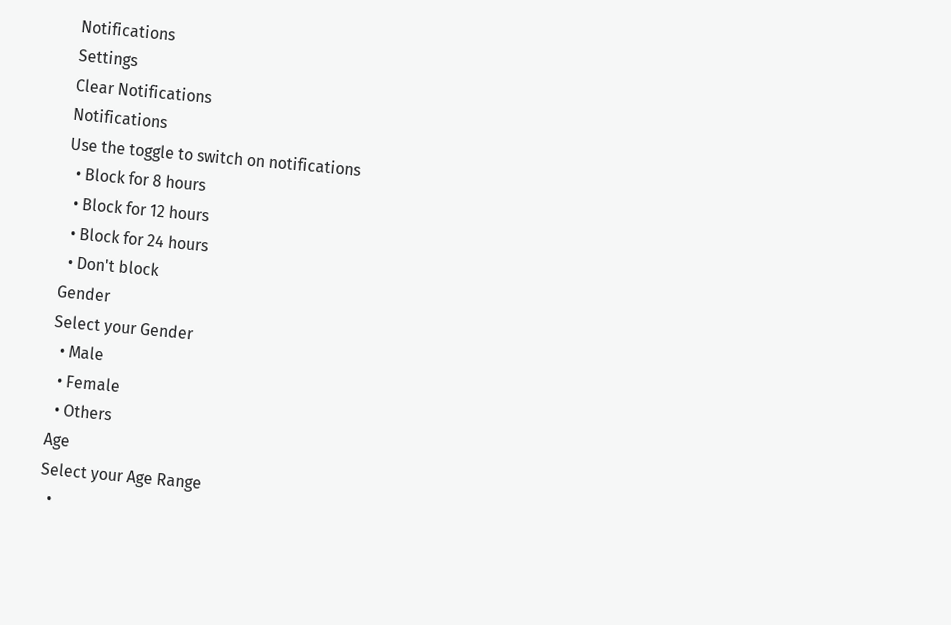Notifications
Settings
Clear Notifications
Notifications
Use the toggle to switch on notifications
  • Block for 8 hours
  • Block for 12 hours
  • Block for 24 hours
  • Don't block
Gender
Select your Gender
  • Male
  • Female
  • Others
Age
Select your Age Range
  •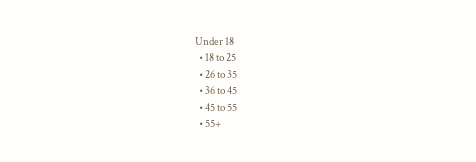Under 18
  • 18 to 25
  • 26 to 35
  • 36 to 45
  • 45 to 55
  • 55+